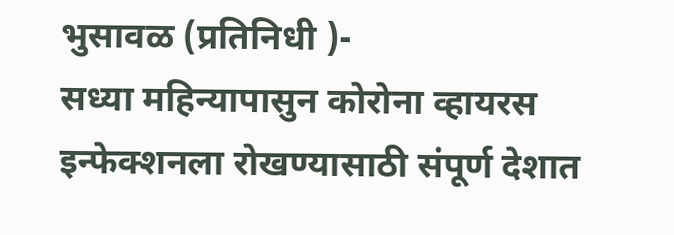भुसावळ (प्रतिनिधी )-
सध्या महिन्यापासुन कोरोना व्हायरस इन्फेक्शनला रोखण्यासाठी संपूर्ण देशात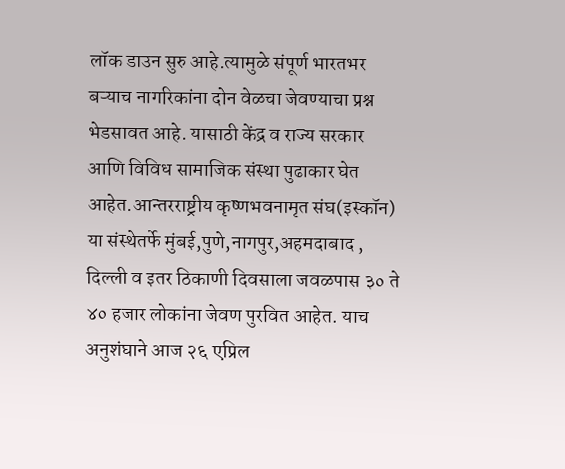लॉक डाउन सुरु आहे.त्यामुळे संपूर्ण भारतभर बऱ्याच नागरिकांना दोन वेळचा जेवण्याचा प्रश्न भेडसावत आहे. यासाठी केंद्र व राज्य सरकार आणि विविध सामाजिक संस्था पुढाकार घेत आहेत.आन्तरराष्ट्रीय कृष्णभवनामृत संघ(इस्कॉन)
या संस्थेतर्फे मुंबई,पुणे,नागपुर,अहमदाबाद , दिल्ली व इतर ठिकाणी दिवसाला जवळपास ३० ते ४० हजार लोकांना जेवण पुरवित आहेत. याच अनुशंघाने आज २६ एप्रिल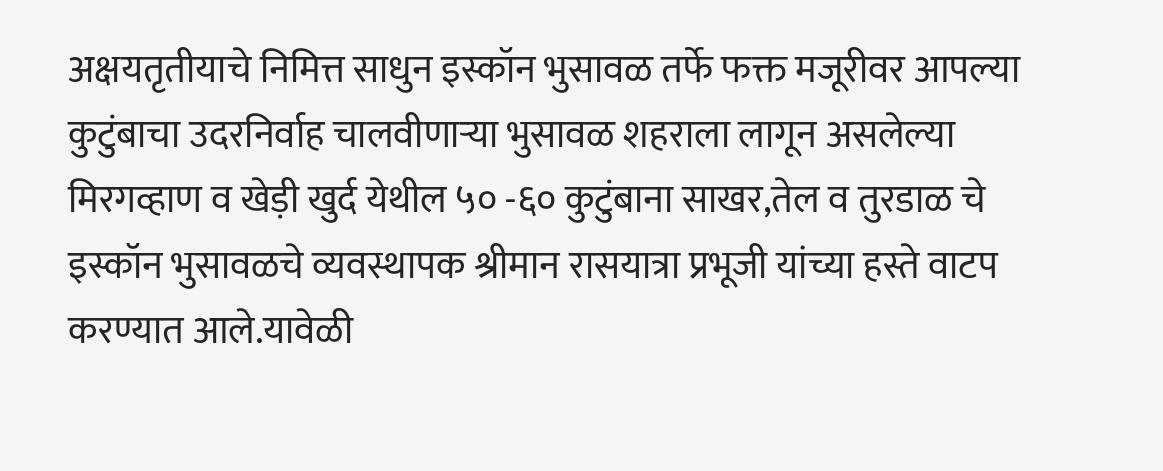अक्षयतृतीयाचे निमित्त साधुन इस्कॉन भुसावळ तर्फे फक्त मजूरीवर आपल्या कुटुंबाचा उदरनिर्वाह चालवीणाऱ्या भुसावळ शहराला लागून असलेल्या मिरगव्हाण व खेड़ी खुर्द येथील ५० -६० कुटुंबाना साखर,तेल व तुरडाळ चे इस्कॉन भुसावळचे व्यवस्थापक श्रीमान रासयात्रा प्रभूजी यांच्या हस्ते वाटप करण्यात आले.यावेळी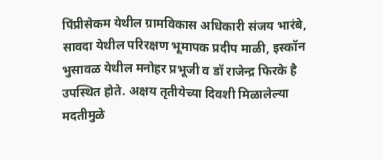पिंप्रीसेकम येथील ग्रामविकास अधिकारी संजय भारंबे, सावदा येथील परिरक्षण भूमापक प्रदीप माळी, इस्कॉन भुसावळ येथील मनोहर प्रभूजी व डॉ राजेन्द्र फिरके है उपस्थित होते. अक्षय तृतीयेच्या दिवशी मिळालेल्या मदतीमुळे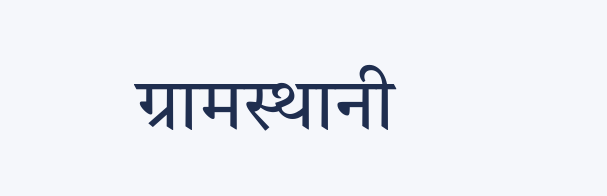ग्रामस्थानी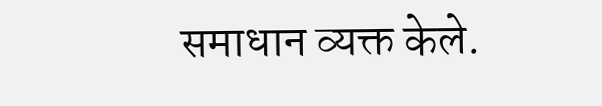समाधान व्यक्त केले.